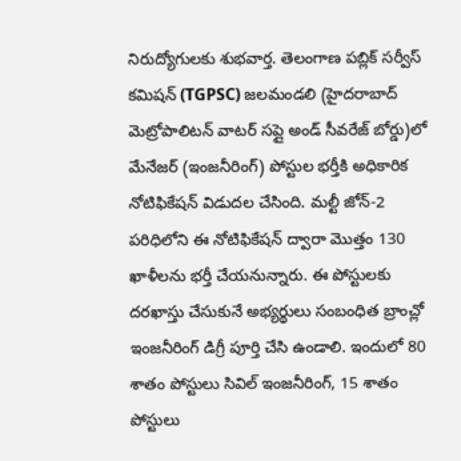నిరుద్యోగులకు శుభవార్త. తెలంగాణ పబ్లిక్ సర్వీస్ కమిషన్ (TGPSC) జలమండలి (హైదరాబాద్ మెట్రోపాలిటన్ వాటర్ సప్లై అండ్ సీవరేజ్ బోర్డు)లో మేనేజర్ (ఇంజనీరింగ్) పోస్టుల భర్తీకి అధికారిక నోటిఫికేషన్ విడుదల చేసింది. మల్టీ జోన్-2 పరిధిలోని ఈ నోటిఫికేషన్ ద్వారా మొత్తం 130 ఖాళీలను భర్తీ చేయనున్నారు. ఈ పోస్టులకు దరఖాస్తు చేసుకునే అభ్యర్థులు సంబంధిత బ్రాంచ్లో ఇంజనీరింగ్ డిగ్రీ పూర్తి చేసి ఉండాలి. ఇందులో 80 శాతం పోస్టులు సివిల్ ఇంజనీరింగ్, 15 శాతం పోస్టులు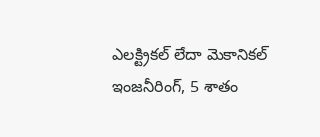ఎలక్ట్రికల్ లేదా మెకానికల్ ఇంజనీరింగ్, 5 శాతం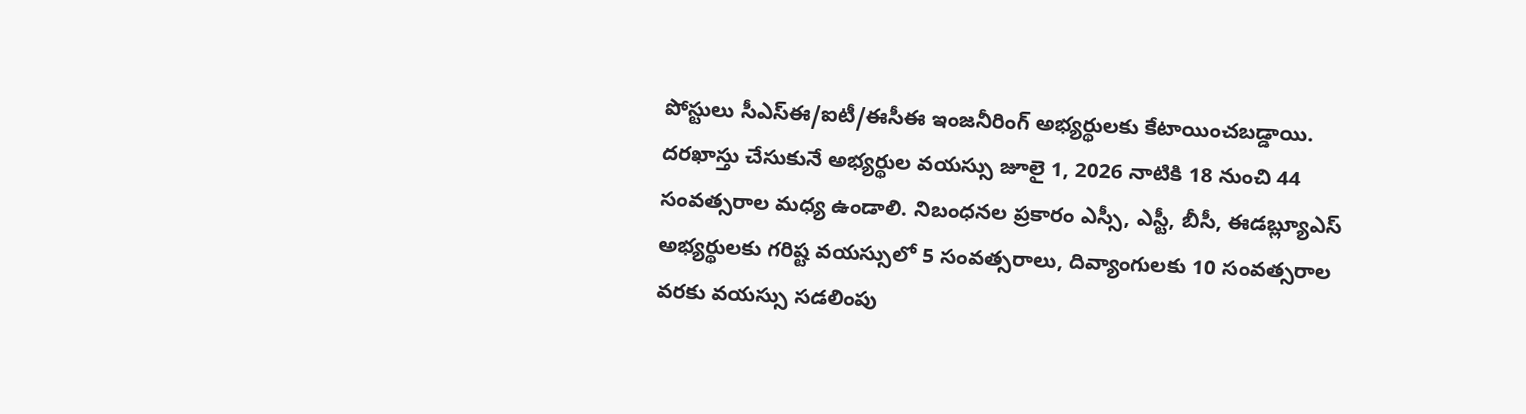పోస్టులు సీఎస్ఈ/ఐటీ/ఈసీఈ ఇంజనీరింగ్ అభ్యర్థులకు కేటాయించబడ్డాయి.
దరఖాస్తు చేసుకునే అభ్యర్థుల వయస్సు జూలై 1, 2026 నాటికి 18 నుంచి 44 సంవత్సరాల మధ్య ఉండాలి. నిబంధనల ప్రకారం ఎస్సీ, ఎస్టీ, బీసీ, ఈడబ్ల్యూఎస్ అభ్యర్థులకు గరిష్ట వయస్సులో 5 సంవత్సరాలు, దివ్యాంగులకు 10 సంవత్సరాల వరకు వయస్సు సడలింపు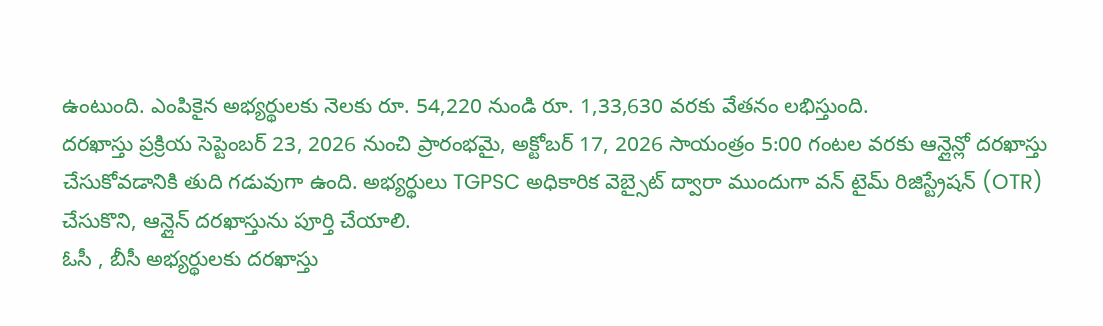ఉంటుంది. ఎంపికైన అభ్యర్థులకు నెలకు రూ. 54,220 నుండి రూ. 1,33,630 వరకు వేతనం లభిస్తుంది.
దరఖాస్తు ప్రక్రియ సెప్టెంబర్ 23, 2026 నుంచి ప్రారంభమై, అక్టోబర్ 17, 2026 సాయంత్రం 5:00 గంటల వరకు ఆన్లైన్లో దరఖాస్తు చేసుకోవడానికి తుది గడువుగా ఉంది. అభ్యర్థులు TGPSC అధికారిక వెబ్సైట్ ద్వారా ముందుగా వన్ టైమ్ రిజిస్ట్రేషన్ (OTR) చేసుకొని, ఆన్లైన్ దరఖాస్తును పూర్తి చేయాలి.
ఓసీ , బీసీ అభ్యర్థులకు దరఖాస్తు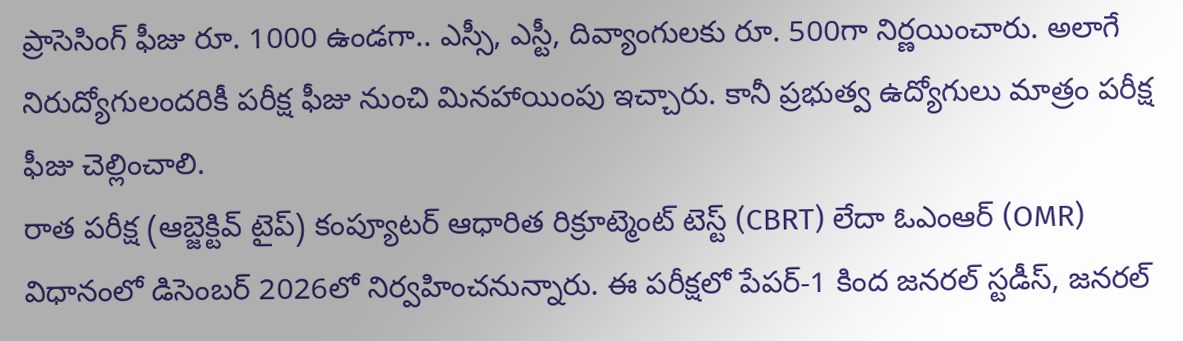ప్రాసెసింగ్ ఫీజు రూ. 1000 ఉండగా.. ఎస్సీ, ఎస్టీ, దివ్యాంగులకు రూ. 500గా నిర్ణయించారు. అలాగే నిరుద్యోగులందరికీ పరీక్ష ఫీజు నుంచి మినహాయింపు ఇచ్చారు. కానీ ప్రభుత్వ ఉద్యోగులు మాత్రం పరీక్ష ఫీజు చెల్లించాలి.
రాత పరీక్ష (ఆబ్జెక్టివ్ టైప్) కంప్యూటర్ ఆధారిత రిక్రూట్మెంట్ టెస్ట్ (CBRT) లేదా ఓఎంఆర్ (OMR) విధానంలో డిసెంబర్ 2026లో నిర్వహించనున్నారు. ఈ పరీక్షలో పేపర్-1 కింద జనరల్ స్టడీస్, జనరల్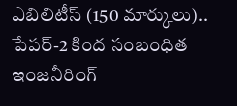ఎబిలిటీస్ (150 మార్కులు).. పేపర్-2 కింద సంబంధిత ఇంజనీరింగ్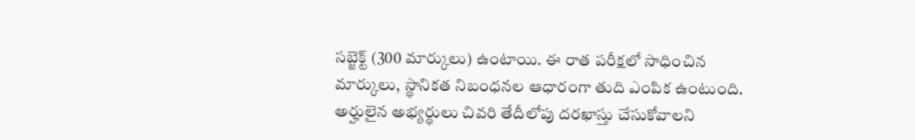సబ్జెక్ట్ (300 మార్కులు) ఉంటాయి. ఈ రాత పరీక్షలో సాధించిన మార్కులు, స్థానికత నిబంధనల ఆధారంగా తుది ఎంపిక ఉంటుంది. అర్హులైన అభ్యర్థులు చివరి తేదీలోపు దరఖాస్తు చేసుకోవాలని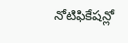నోటిఫికేషన్లో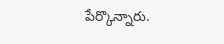పేర్కొన్నారు.